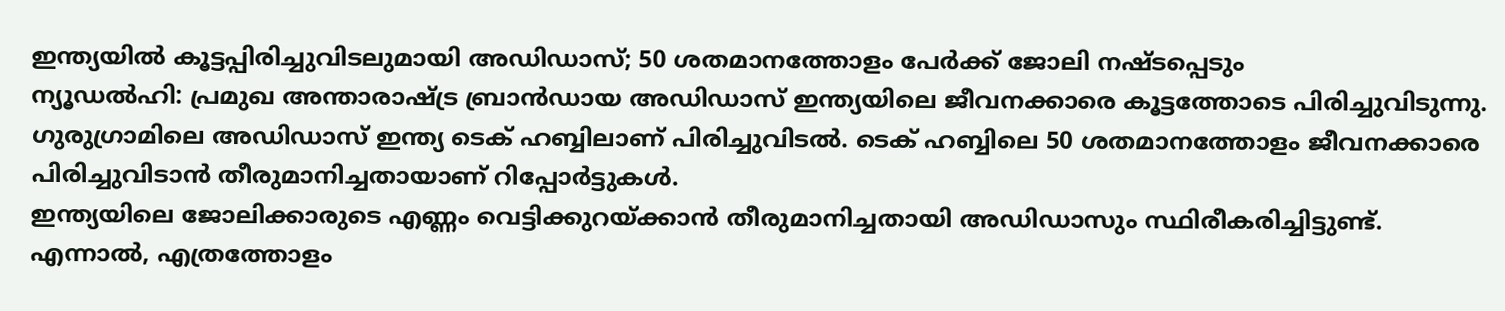ഇന്ത്യയിൽ കൂട്ടപ്പിരിച്ചുവിടലുമായി അഡിഡാസ്; 50 ശതമാനത്തോളം പേർക്ക് ജോലി നഷ്ടപ്പെടും
ന്യൂഡൽഹി: പ്രമുഖ അന്താരാഷ്ട്ര ബ്രാൻഡായ അഡിഡാസ് ഇന്ത്യയിലെ ജീവനക്കാരെ കൂട്ടത്തോടെ പിരിച്ചുവിടുന്നു. ഗുരുഗ്രാമിലെ അഡിഡാസ് ഇന്ത്യ ടെക് ഹബ്ബിലാണ് പിരിച്ചുവിടൽ. ടെക് ഹബ്ബിലെ 50 ശതമാനത്തോളം ജീവനക്കാരെ പിരിച്ചുവിടാൻ തീരുമാനിച്ചതായാണ് റിപ്പോർട്ടുകൾ.
ഇന്ത്യയിലെ ജോലിക്കാരുടെ എണ്ണം വെട്ടിക്കുറയ്ക്കാൻ തീരുമാനിച്ചതായി അഡിഡാസും സ്ഥിരീകരിച്ചിട്ടുണ്ട്. എന്നാൽ, എത്രത്തോളം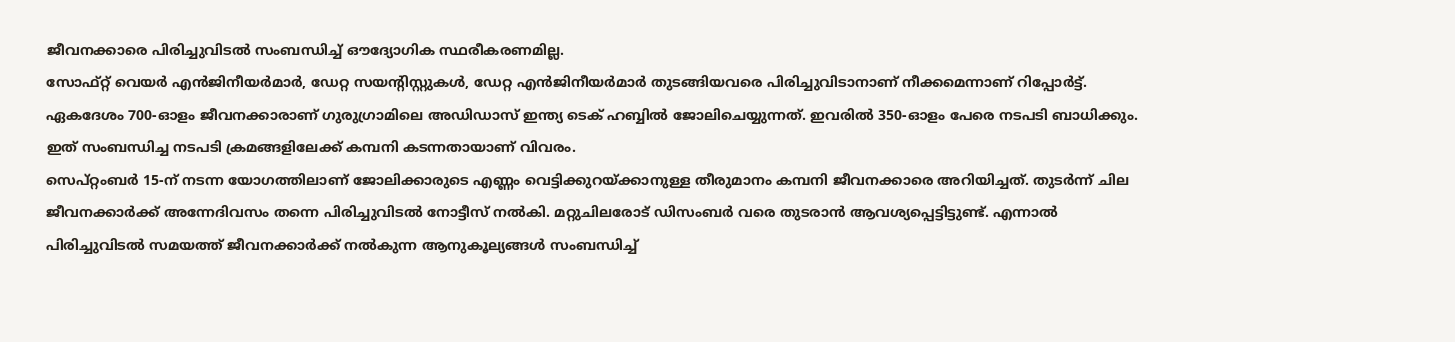ജീവനക്കാരെ പിരിച്ചുവിടൽ സംബന്ധിച്ച് ഔദ്യോഗിക സ്ഥരീകരണമില്ല.
സോഫ്റ്റ് വെയർ എൻജിനീയർമാർ, ഡേറ്റ സയന്റിസ്റ്റുകൾ, ഡേറ്റ എൻജിനീയർമാർ തുടങ്ങിയവരെ പിരിച്ചുവിടാനാണ് നീക്കമെന്നാണ് റിപ്പോർട്ട്. ഏകദേശം 700-ഓളം ജീവനക്കാരാണ് ഗുരുഗ്രാമിലെ അഡിഡാസ് ഇന്ത്യ ടെക് ഹബ്ബിൽ ജോലിചെയ്യുന്നത്. ഇവരിൽ 350-ഓളം പേരെ നടപടി ബാധിക്കും. ഇത് സംബന്ധിച്ച നടപടി ക്രമങ്ങളിലേക്ക് കമ്പനി കടന്നതായാണ് വിവരം.
സെപ്റ്റംബർ 15-ന് നടന്ന യോഗത്തിലാണ് ജോലിക്കാരുടെ എണ്ണം വെട്ടിക്കുറയ്ക്കാനുള്ള തീരുമാനം കമ്പനി ജീവനക്കാരെ അറിയിച്ചത്. തുടർന്ന് ചില ജീവനക്കാർക്ക് അന്നേദിവസം തന്നെ പിരിച്ചുവിടൽ നോട്ടീസ് നൽകി. മറ്റുചിലരോട് ഡിസംബർ വരെ തുടരാൻ ആവശ്യപ്പെട്ടിട്ടുണ്ട്. എന്നാൽ പിരിച്ചുവിടൽ സമയത്ത് ജീവനക്കാർക്ക് നൽകുന്ന ആനുകൂല്യങ്ങൾ സംബന്ധിച്ച്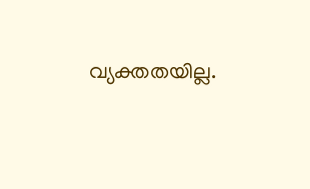വ്യക്തതയില്ല.